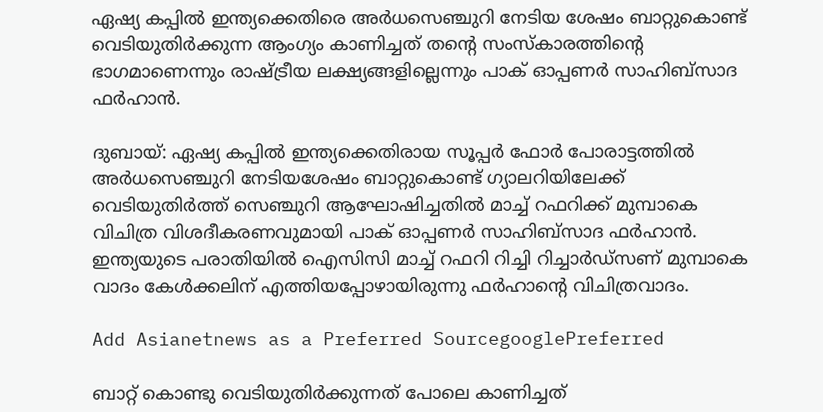ഏഷ്യ കപ്പിൽ ഇന്ത്യക്കെതിരെ അര്‍ധസെഞ്ചുറി നേടിയ ശേഷം ബാറ്റുകൊണ്ട് വെടിയുതിര്‍ക്കുന്ന ആംഗ്യം കാണിച്ചത് തൻ്റെ സംസ്കാരത്തിൻ്റെ ഭാഗമാണെന്നും രാഷ്ട്രീയ ലക്ഷ്യങ്ങളില്ലെന്നും പാക് ഓപ്പണര്‍ സാഹിബ്സാദ ഫര്‍ഹാന്‍.

ദുബായ്: ഏഷ്യ കപ്പിൽ ഇന്ത്യക്കെതിരായ സൂപ്പര്‍ ഫോര്‍ പോരാട്ടത്തില്‍ അര്‍ധസെഞ്ചുറി നേടിയശേഷം ബാറ്റുകൊണ്ട് ഗ്യാലറിയിലേക്ക് വെടിയുതിര്‍ത്ത് സെഞ്ചുറി ആഘോഷിച്ചതില്‍ മാച്ച് റഫറിക്ക് മുമ്പാകെ വിചിത്ര വിശദീകരണവുമായി പാക് ഓപ്പണര്‍ സാഹിബ്സാദ ഫര്‍ഹാന്‍. ഇന്ത്യയുടെ പരാതിയില്‍ ഐസിസി മാച്ച് റഫറി റിച്ചി റിച്ചാര്‍ഡ്സണ് മുമ്പാകെ വാദം കേള്‍ക്കലിന് എത്തിയപ്പോഴായിരുന്നു ഫര്‍ഹാന്‍റെ വിചിത്രവാദം.

Add Asianetnews as a Preferred SourcegooglePreferred

ബാറ്റ് കൊണ്ടു വെടിയുതിർക്കുന്നത് പോലെ കാണിച്ചത്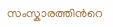സംസ്കാരത്തിന്‍റെ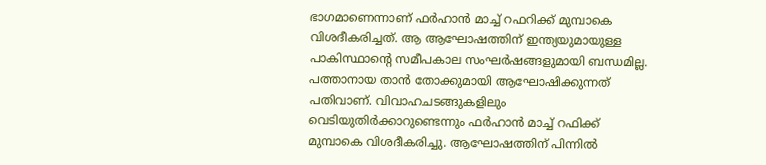ഭാഗമാണെന്നാണ് ഫര്‍ഹാന്‍ മാച്ച് റഫറിക്ക് മുമ്പാകെ വിശദീകരിച്ചത്. ആ ആഘോഷത്തിന് ഇന്ത്യയുമായുള്ള പാകിസ്ഥാന്‍റെ സമീപകാല സംഘർഷങ്ങളുമായി ബന്ധമില്ല. പത്താനായ താൻ തോക്കുമായി ആഘോഷിക്കുന്നത് പതിവാണ്. വിവാഹചടങ്ങുകളിലും വെടിയുതിർക്കാറുണ്ടെന്നും ഫർഹാൻ മാച്ച് റഫിക്ക് മുമ്പാകെ വിശദീകരിച്ചു. ആഘോഷത്തിന് പിന്നില്‍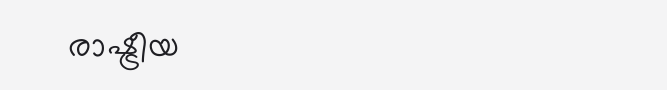രാഷ്ട്രീയ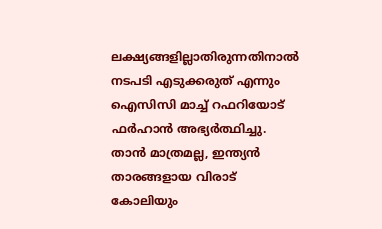ലക്ഷ്യങ്ങളില്ലാതിരുന്നതിനാൽ നടപടി എടുക്കരുത് എന്നും ഐസിസി മാച്ച് റഫറിയോട് ഫർഹാൻ അഭ്യർത്ഥിച്ചു. താന്‍ മാത്രമല്ല, ഇന്ത്യൻ താരങ്ങളായ വിരാട് കോലിയും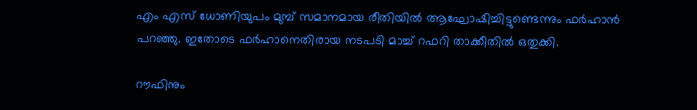എം എസ് ധോണിയുപം മുമ്പ് സമാനമായ രീതിയില്‍ ആഘോഷിച്ചിട്ടുണ്ടെന്നും ഫര്‍ഹാന്‍ പറഞ്ഞു. ഇതോടെ ഫർഹാനെതിരായ നടപടി മാച്ച് റഫറി താക്കീതിൽ ഒതുക്കി.

റൗഫിനും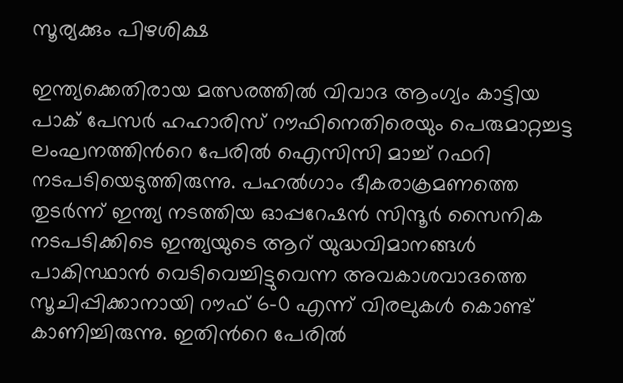സൂര്യക്കും പിഴശിക്ഷ

ഇന്ത്യക്കെതിരായ മത്സരത്തില്‍ വിവാദ ആംഗ്യം കാട്ടിയ പാക് പേസർ ഹഹാരിസ് റൗഫിനെതിരെയും പെരുമാറ്റച്ചട്ട ലംഘനത്തിന്‍റെ പേരില്‍ ഐസിസി മാച്ച് റഫറി നടപടിയെടുത്തിരുന്നു. പഹല്‍ഗാം ഭീകരാക്രമണത്തെ തുടര്‍ന്ന് ഇന്ത്യ നടത്തിയ ഓപ്പറേഷന്‍ സിന്ദൂര്‍ സൈനിക നടപടിക്കിടെ ഇന്ത്യയുടെ ആറ് യുദ്ധവിമാനങ്ങള്‍ പാകിസ്ഥാന്‍ വെടിവെച്ചിട്ടുവെന്ന അവകാശവാദത്തെ സൂചിപ്പിക്കാനായി റൗഫ് 6-0 എന്ന് വിരലുകള്‍ കൊണ്ട് കാണിച്ചിരുന്നു. ഇതിന്‍റെ പേരില്‍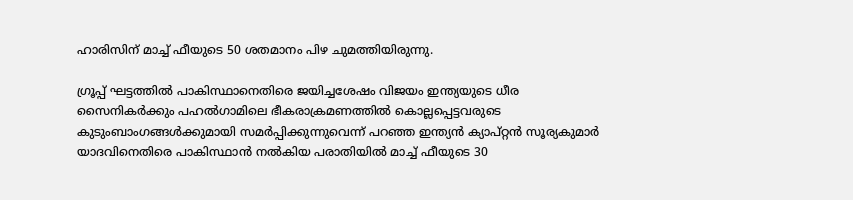ഹാരിസിന് മാച്ച് ഫീയുടെ 50 ശതമാനം പിഴ ചുമത്തിയിരുന്നു.

ഗ്രൂപ്പ് ഘട്ടത്തില്‍ പാകിസ്ഥാനെതിരെ ജയിച്ചശേഷം വിജയം ഇന്ത്യയുടെ ധീര സൈനികര്‍ക്കും പഹല്‍ഗാമിലെ ഭീകരാക്രമണത്തില്‍ കൊല്ലപ്പെട്ടവരുടെ കുടുംബാംഗങ്ങള്‍ക്കുമായി സമര്‍പ്പിക്കുന്നുവെന്ന് പറഞ്ഞ ഇന്ത്യൻ ക്യാപ്റ്റൻ സൂര്യകുമാര്‍ യാദവിനെതിരെ പാകിസ്ഥാന്‍ നല്‍കിയ പരാതിയില്‍ മാച്ച് ഫീയുടെ 30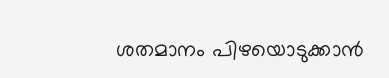ശതമാനം പിഴയൊടുക്കാന്‍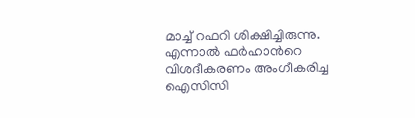മാച്ച് റഫറി ശിക്ഷിച്ചിരുന്നു. എന്നാല്‍ ഫര്‍ഹാന്‍റെ വിശദീകരണം അംഗീകരിച്ച ഐസിസി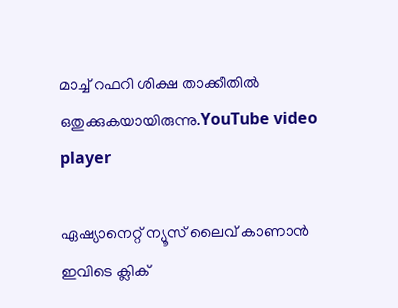മാച്ച് റഫറി ശിക്ഷ താക്കീതില്‍ ഒതുക്കുകയായിരുന്നു.YouTube video player

ഏഷ്യാനെറ്റ് ന്യൂസ് ലൈവ് കാണാന്‍ ഇവിടെ ക്ലിക്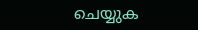ചെയ്യുക